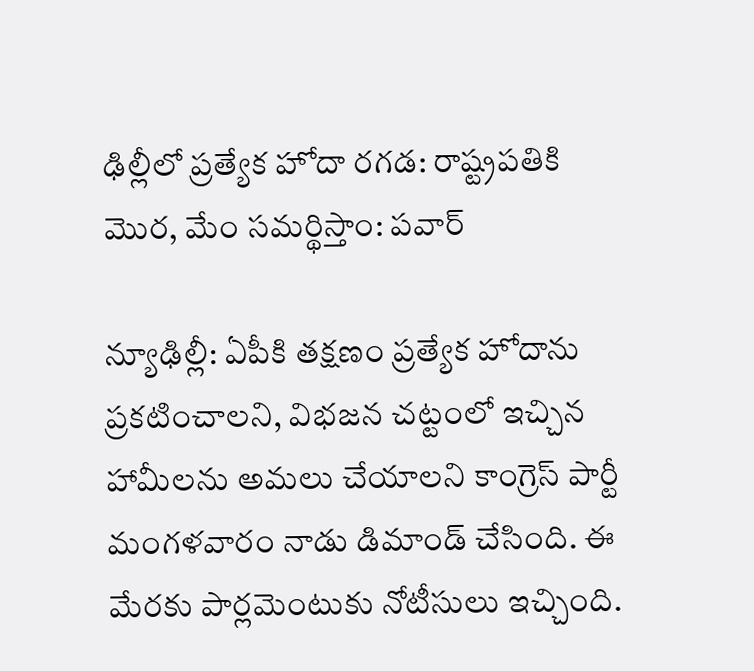ఢిల్లీలో ప్రత్యేక హోదా రగడ: రాష్ట్రపతికి మొర, మేం సమర్థిస్తాం: పవార్

న్యూఢిల్లీ: ఏపీకి తక్షణం ప్రత్యేక హోదాను ప్రకటించాలని, విభజన చట్టంలో ఇచ్చిన హామీలను అమలు చేయాలని కాంగ్రెస్ పార్టీ మంగళవారం నాడు డిమాండ్ చేసింది. ఈ మేరకు పార్లమెంటుకు నోటీసులు ఇచ్చింది.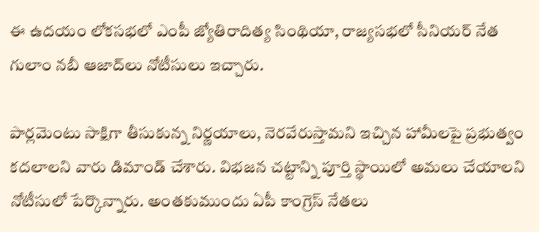ఈ ఉదయం లోకసభలో ఎంపీ జ్యోతిరాదిత్య సింథియా, రాజ్యసభలో సీనియర్ నేత గులాం నబీ ఆజాద్‌లు నోటీసులు ఇచ్చారు.

పార్లమెంటు సాక్షిగా తీసుకున్న నిర్ణయాలు, నెరవేరుస్తామని ఇచ్చిన హామీలపై ప్రభుత్వం కదలాలని వారు డిమాండ్ చేశారు. విభజన చట్టాన్ని పూర్తి స్థాయిలో అమలు చేయాలని నోటీసులో పేర్కొన్నారు. అంతకుముందు ఏపీ కాంగ్రెస్ నేతలు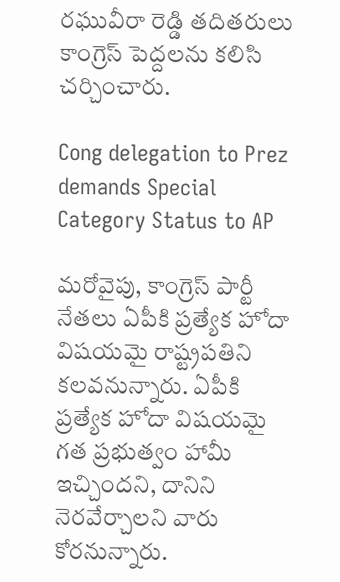రఘువీరా రెడ్డి తదితరులు కాంగ్రెస్ పెద్దలను కలిసి చర్చించారు.

Cong delegation to Prez demands Special Category Status to AP

మరోవైపు, కాంగ్రెస్ పార్టీ నేతలు ఏపీకి ప్రత్యేక హోదా విషయమై రాష్ట్రపతిని కలవనున్నారు. ఏపీకి ప్రత్యేక హోదా విషయమై గత ప్రభుత్వం హామీ ఇచ్చిందని, దానిని నెరవేర్చాలని వారు కోరనున్నారు.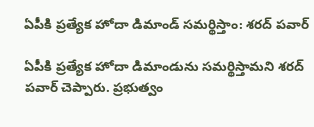ఏపీకి ప్రత్యేక హోదా డిమాండ్ సమర్థిస్తాం: శరద్ పవార్

ఏపీకి ప్రత్యేక హోదా డిమాండును సమర్థిస్తామని శరద్ పవార్ చెప్పారు. ప్రభుత్వం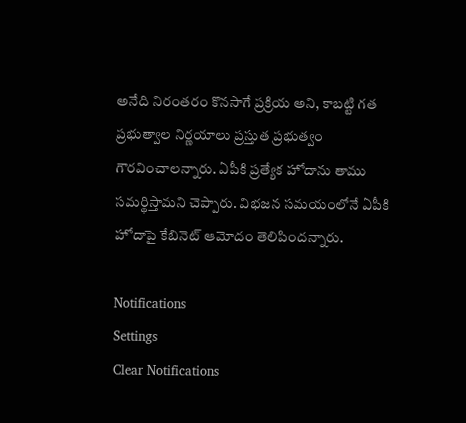అనేది నిరంతరం కొనసాగే ప్రక్రియ అని, కాబట్టి గత ప్రభుత్వాల నిర్ణయాలు ప్రస్తుత ప్రభుత్వం గౌరవించాలన్నారు. ఏపీకి ప్రత్యేక హోదాను తాము సమర్థిస్తామని చెప్పారు. విభజన సమయంలోనే ఏపీకి హోదాపై కేబినెట్ ఆమోదం తెలిపిందన్నారు.

Notifications
Settings
Clear Notifications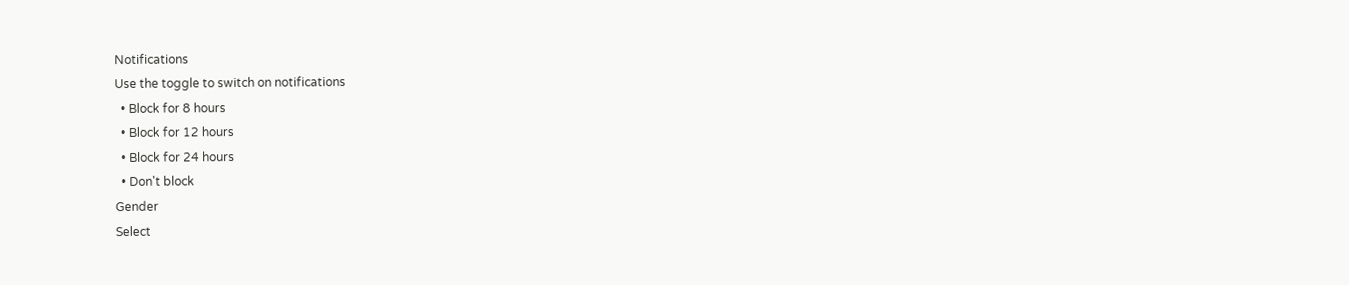Notifications
Use the toggle to switch on notifications
  • Block for 8 hours
  • Block for 12 hours
  • Block for 24 hours
  • Don't block
Gender
Select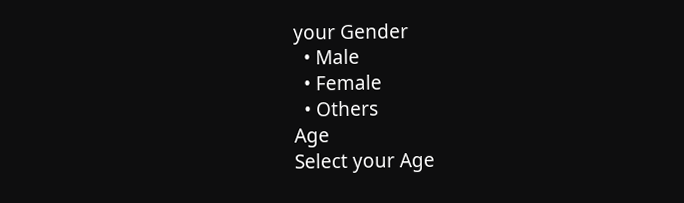your Gender
  • Male
  • Female
  • Others
Age
Select your Age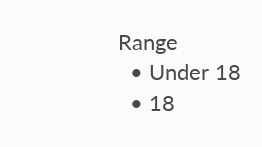Range
  • Under 18
  • 18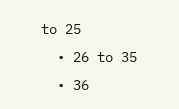to 25
  • 26 to 35
  • 36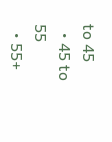to 45
  • 45 to 55
  • 55+